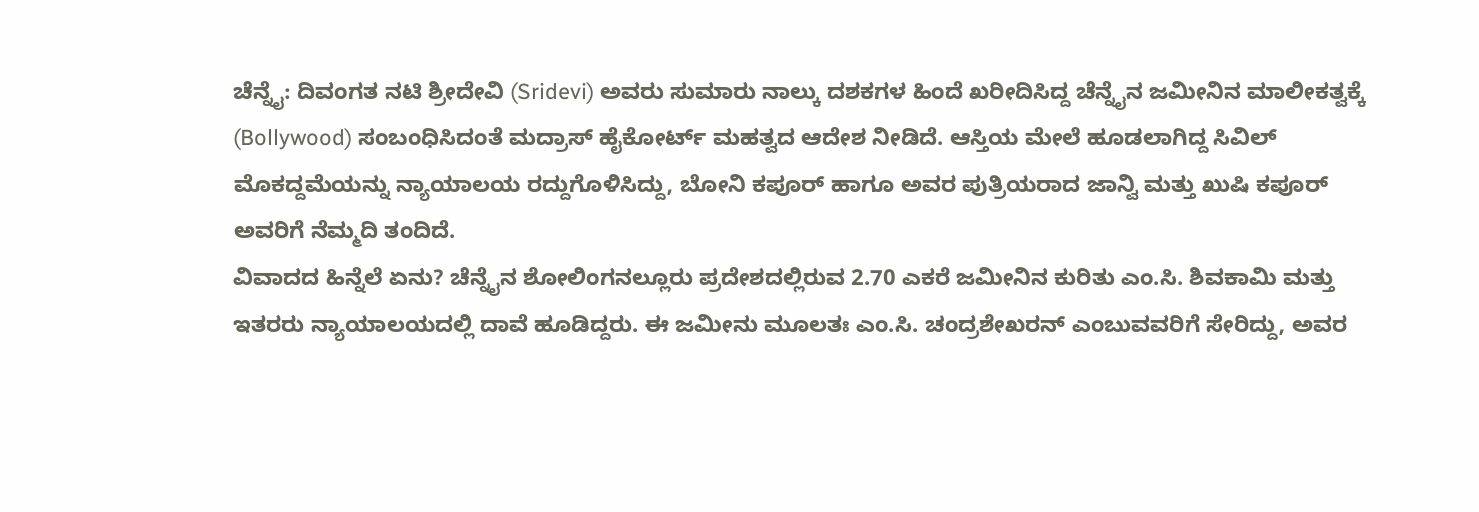ಚೆನ್ನೈ: ದಿವಂಗತ ನಟಿ ಶ್ರೀದೇವಿ (Sridevi) ಅವರು ಸುಮಾರು ನಾಲ್ಕು ದಶಕಗಳ ಹಿಂದೆ ಖರೀದಿಸಿದ್ದ ಚೆನ್ನೈನ ಜಮೀನಿನ ಮಾಲೀಕತ್ವಕ್ಕೆ (Bollywood) ಸಂಬಂಧಿಸಿದಂತೆ ಮದ್ರಾಸ್ ಹೈಕೋರ್ಟ್ ಮಹತ್ವದ ಆದೇಶ ನೀಡಿದೆ. ಆಸ್ತಿಯ ಮೇಲೆ ಹೂಡಲಾಗಿದ್ದ ಸಿವಿಲ್ ಮೊಕದ್ದಮೆಯನ್ನು ನ್ಯಾಯಾಲಯ ರದ್ದುಗೊಳಿಸಿದ್ದು, ಬೋನಿ ಕಪೂರ್ ಹಾಗೂ ಅವರ ಪುತ್ರಿಯರಾದ ಜಾನ್ವಿ ಮತ್ತು ಖುಷಿ ಕಪೂರ್ ಅವರಿಗೆ ನೆಮ್ಮದಿ ತಂದಿದೆ.
ವಿವಾದದ ಹಿನ್ನೆಲೆ ಏನು? ಚೆನ್ನೈನ ಶೋಲಿಂಗನಲ್ಲೂರು ಪ್ರದೇಶದಲ್ಲಿರುವ 2.70 ಎಕರೆ ಜಮೀನಿನ ಕುರಿತು ಎಂ.ಸಿ. ಶಿವಕಾಮಿ ಮತ್ತು ಇತರರು ನ್ಯಾಯಾಲಯದಲ್ಲಿ ದಾವೆ ಹೂಡಿದ್ದರು. ಈ ಜಮೀನು ಮೂಲತಃ ಎಂ.ಸಿ. ಚಂದ್ರಶೇಖರನ್ ಎಂಬುವವರಿಗೆ ಸೇರಿದ್ದು, ಅವರ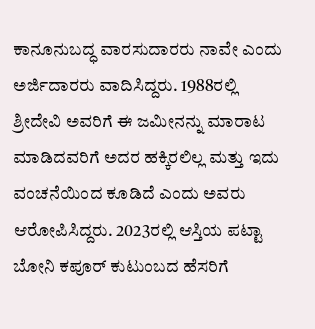ಕಾನೂನುಬದ್ಧ ವಾರಸುದಾರರು ನಾವೇ ಎಂದು ಅರ್ಜಿದಾರರು ವಾದಿಸಿದ್ದರು. 1988ರಲ್ಲಿ ಶ್ರೀದೇವಿ ಅವರಿಗೆ ಈ ಜಮೀನನ್ನು ಮಾರಾಟ ಮಾಡಿದವರಿಗೆ ಅದರ ಹಕ್ಕಿರಲಿಲ್ಲ ಮತ್ತು ಇದು ವಂಚನೆಯಿಂದ ಕೂಡಿದೆ ಎಂದು ಅವರು ಆರೋಪಿಸಿದ್ದರು. 2023ರಲ್ಲಿ ಆಸ್ತಿಯ ಪಟ್ಟಾ ಬೋನಿ ಕಪೂರ್ ಕುಟುಂಬದ ಹೆಸರಿಗೆ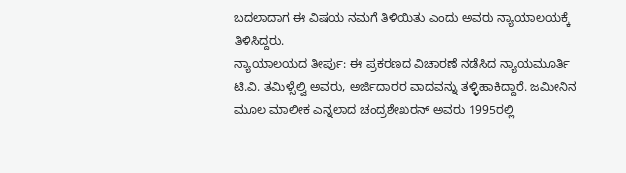ಬದಲಾದಾಗ ಈ ವಿಷಯ ನಮಗೆ ತಿಳಿಯಿತು ಎಂದು ಅವರು ನ್ಯಾಯಾಲಯಕ್ಕೆ ತಿಳಿಸಿದ್ದರು.
ನ್ಯಾಯಾಲಯದ ತೀರ್ಪು: ಈ ಪ್ರಕರಣದ ವಿಚಾರಣೆ ನಡೆಸಿದ ನ್ಯಾಯಮೂರ್ತಿ ಟಿ.ವಿ. ತಮಿಳ್ಸೆಲ್ವಿ ಅವರು, ಅರ್ಜಿದಾರರ ವಾದವನ್ನು ತಳ್ಳಿಹಾಕಿದ್ದಾರೆ. ಜಮೀನಿನ ಮೂಲ ಮಾಲೀಕ ಎನ್ನಲಾದ ಚಂದ್ರಶೇಖರನ್ ಅವರು 1995ರಲ್ಲಿ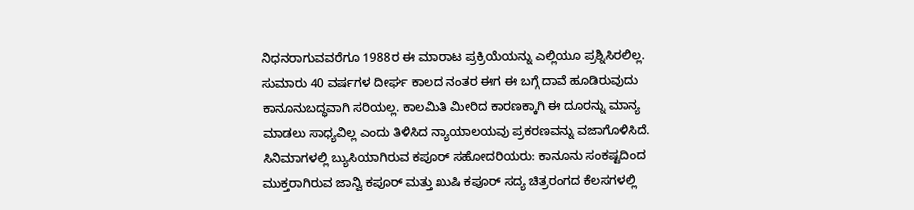ನಿಧನರಾಗುವವರೆಗೂ 1988ರ ಈ ಮಾರಾಟ ಪ್ರಕ್ರಿಯೆಯನ್ನು ಎಲ್ಲಿಯೂ ಪ್ರಶ್ನಿಸಿರಲಿಲ್ಲ. ಸುಮಾರು 40 ವರ್ಷಗಳ ದೀರ್ಘ ಕಾಲದ ನಂತರ ಈಗ ಈ ಬಗ್ಗೆ ದಾವೆ ಹೂಡಿರುವುದು ಕಾನೂನುಬದ್ಧವಾಗಿ ಸರಿಯಲ್ಲ. ಕಾಲಮಿತಿ ಮೀರಿದ ಕಾರಣಕ್ಕಾಗಿ ಈ ದೂರನ್ನು ಮಾನ್ಯ ಮಾಡಲು ಸಾಧ್ಯವಿಲ್ಲ ಎಂದು ತಿಳಿಸಿದ ನ್ಯಾಯಾಲಯವು ಪ್ರಕರಣವನ್ನು ವಜಾಗೊಳಿಸಿದೆ.
ಸಿನಿಮಾಗಳಲ್ಲಿ ಬ್ಯುಸಿಯಾಗಿರುವ ಕಪೂರ್ ಸಹೋದರಿಯರು: ಕಾನೂನು ಸಂಕಷ್ಟದಿಂದ ಮುಕ್ತರಾಗಿರುವ ಜಾನ್ವಿ ಕಪೂರ್ ಮತ್ತು ಖುಷಿ ಕಪೂರ್ ಸದ್ಯ ಚಿತ್ರರಂಗದ ಕೆಲಸಗಳಲ್ಲಿ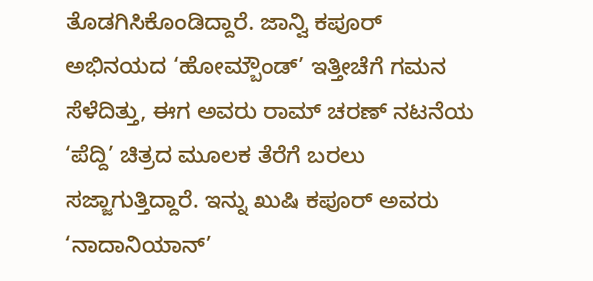ತೊಡಗಿಸಿಕೊಂಡಿದ್ದಾರೆ. ಜಾನ್ವಿ ಕಪೂರ್ ಅಭಿನಯದ ‘ಹೋಮ್ಬೌಂಡ್’ ಇತ್ತೀಚೆಗೆ ಗಮನ ಸೆಳೆದಿತ್ತು, ಈಗ ಅವರು ರಾಮ್ ಚರಣ್ ನಟನೆಯ ‘ಪೆದ್ದಿ’ ಚಿತ್ರದ ಮೂಲಕ ತೆರೆಗೆ ಬರಲು ಸಜ್ಜಾಗುತ್ತಿದ್ದಾರೆ. ಇನ್ನು ಖುಷಿ ಕಪೂರ್ ಅವರು ‘ನಾದಾನಿಯಾನ್’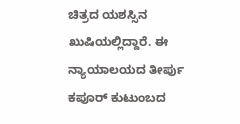ಚಿತ್ರದ ಯಶಸ್ಸಿನ ಖುಷಿಯಲ್ಲಿದ್ದಾರೆ. ಈ ನ್ಯಾಯಾಲಯದ ತೀರ್ಪು ಕಪೂರ್ ಕುಟುಂಬದ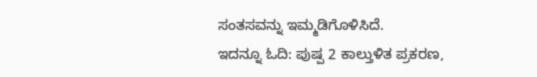ಸಂತಸವನ್ನು ಇಮ್ಮಡಿಗೊಳಿಸಿದೆ.
ಇದನ್ನೂ ಓದಿ: ಪುಷ್ಪ 2 ಕಾಲ್ತುಳಿತ ಪ್ರಕರಣ,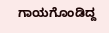ಗಾಯಗೊಂಡಿದ್ದ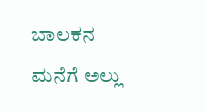ಬಾಲಕನ ಮನೆಗೆ ಅಲ್ಲು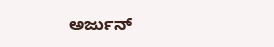ಅರ್ಜುನ್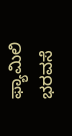ಫ್ಯಾಮಿಲಿ ಭರವಸೆ